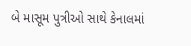બે માસૂમ પુત્રીઓ સાથે કેનાલમાં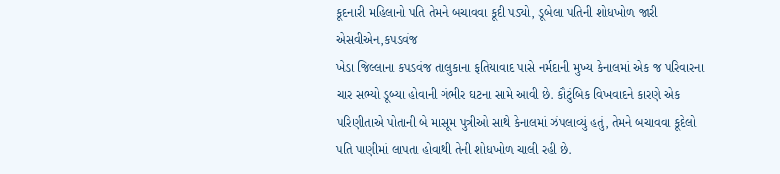કૂદનારી મહિલાનો પતિ તેમને બચાવવા કૂદી પડ્યો, ડૂબેલા પતિની શોધખોળ જારી
એસવીએન,કપડવંજ
ખેડા જિલ્લાના કપડવંજ તાલુકાના ફતિયાવાદ પાસે નર્મદાની મુખ્ય કેનાલમાં એક જ પરિવારના ચાર સભ્યો ડૂબ્યા હોવાની ગંભીર ઘટના સામે આવી છે. કૌટુંબિક વિખવાદને કારણે એક પરિણીતાએ પોતાની બે માસૂમ પુત્રીઓ સાથે કેનાલમાં ઝંપલાવ્યું હતું, તેમને બચાવવા કૂદેલો પતિ પાણીમાં લાપતા હોવાથી તેની શોધખોળ ચાલી રહી છે.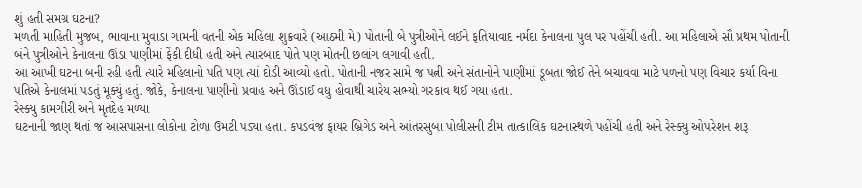શું હતી સમગ્ર ઘટના?
મળતી માહિતી મુજબ, ભાવાના મુવાડા ગામની વતની એક મહિલા શુક્રવારે (આઠમી મે) પોતાની બે પુત્રીઓને લઈને ફતિયાવાદ નર્મદા કેનાલના પુલ પર પહોંચી હતી. આ મહિલાએ સૌ પ્રથમ પોતાની બંને પુત્રીઓને કેનાલના ઊંડા પાણીમાં ફેંકી દીધી હતી અને ત્યારબાદ પોતે પણ મોતની છલાંગ લગાવી હતી.
આ આખી ઘટના બની રહી હતી ત્યારે મહિલાનો પતિ પણ ત્યાં દોડી આવ્યો હતો. પોતાની નજર સામે જ પત્ની અને સંતાનોને પાણીમાં ડૂબતા જોઈ તેને બચાવવા માટે પળનો પણ વિચાર કર્યા વિના પતિએ કેનાલમાં પડતું મૂક્યું હતું. જોકે, કેનાલના પાણીનો પ્રવાહ અને ઊંડાઈ વધુ હોવાથી ચારેય સભ્યો ગરકાવ થઈ ગયા હતા.
રેસ્ક્યુ કામગીરી અને મૃતદેહ મળ્યા
ઘટનાની જાણ થતાં જ આસપાસના લોકોના ટોળા ઉમટી પડ્યા હતા. કપડવંજ ફાયર બ્રિગેડ અને આંતરસુબા પોલીસની ટીમ તાત્કાલિક ઘટનાસ્થળે પહોંચી હતી અને રેસ્ક્યુ ઓપરેશન શરૂ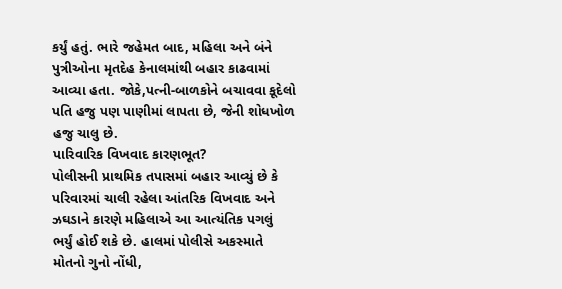કર્યું હતું. ભારે જહેમત બાદ, મહિલા અને બંને પુત્રીઓના મૃતદેહ કેનાલમાંથી બહાર કાઢવામાં આવ્યા હતા. જોકે,પત્ની-બાળકોને બચાવવા કૂદેલો પતિ હજુ પણ પાણીમાં લાપતા છે, જેની શોધખોળ હજુ ચાલુ છે.
પારિવારિક વિખવાદ કારણભૂત?
પોલીસની પ્રાથમિક તપાસમાં બહાર આવ્યું છે કે પરિવારમાં ચાલી રહેલા આંતરિક વિખવાદ અને ઝઘડાને કારણે મહિલાએ આ આત્યંતિક પગલું ભર્યું હોઈ શકે છે. હાલમાં પોલીસે અકસ્માતે મોતનો ગુનો નોંધી,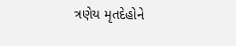ત્રણેય મૃતદેહોને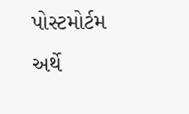પોસ્ટમોર્ટમ અર્થે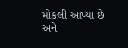મોકલી આપ્યા છે અને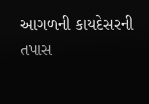આગળની કાયદેસરની તપાસ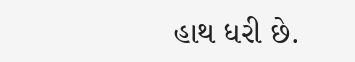હાથ ધરી છે.